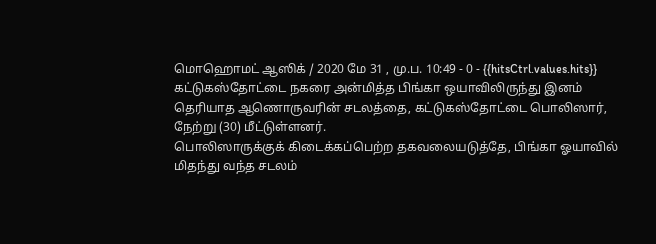மொஹொமட் ஆஸிக் / 2020 மே 31 , மு.ப. 10:49 - 0 - {{hitsCtrl.values.hits}}
கட்டுகஸ்தோட்டை நகரை அன்மித்த பிங்கா ஒயாவிலிருந்து இனம் தெரியாத ஆணொருவரின் சடலத்தை, கட்டுகஸ்தோட்டை பொலிஸார், நேற்று (30) மீட்டுள்ளனர்.
பொலிஸாருக்குக் கிடைக்கப்பெற்ற தகவலையடுத்தே, பிங்கா ஓயாவில் மிதந்து வந்த சடலம்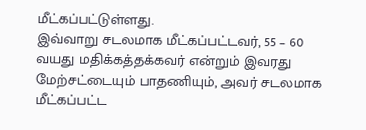மீட்கப்பட்டுள்ளது.
இவ்வாறு சடலமாக மீட்கப்பட்டவர், 55 – 60 வயது மதிக்கத்தக்கவர் என்றும் இவரது மேற்சட்டையும் பாதணியும், அவர் சடலமாக மீட்கப்பட்ட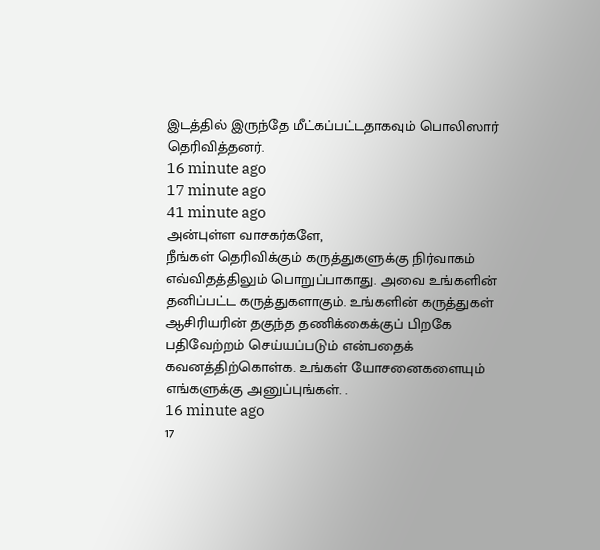இடத்தில் இருந்தே மீட்கப்பட்டதாகவும் பொலிஸார் தெரிவித்தனர்.
16 minute ago
17 minute ago
41 minute ago
அன்புள்ள வாசகர்களே,
நீங்கள் தெரிவிக்கும் கருத்துகளுக்கு நிர்வாகம் எவ்விதத்திலும் பொறுப்பாகாது. அவை உங்களின் தனிப்பட்ட கருத்துகளாகும். உங்களின் கருத்துகள் ஆசிரியரின் தகுந்த தணிக்கைக்குப் பிறகே பதிவேற்றம் செய்யப்படும் என்பதைக் கவனத்திற்கொள்க. உங்கள் யோசனைகளையும் எங்களுக்கு அனுப்புங்கள். .
16 minute ago
17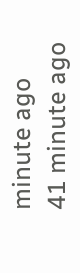minute ago
41 minute ago